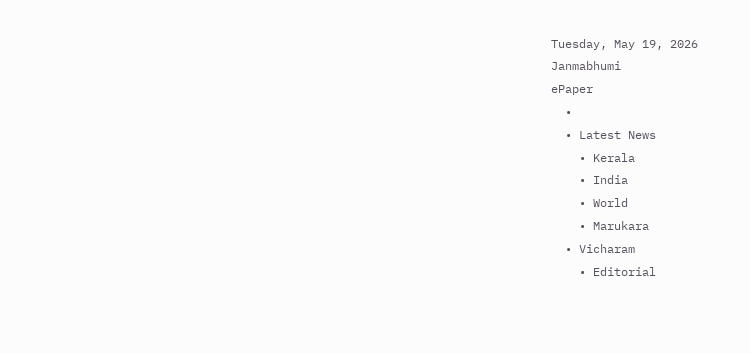Tuesday, May 19, 2026
Janmabhumi
ePaper
  •
  • Latest News
    • Kerala
    • India
    • World
    • Marukara
  • Vicharam
    • Editorial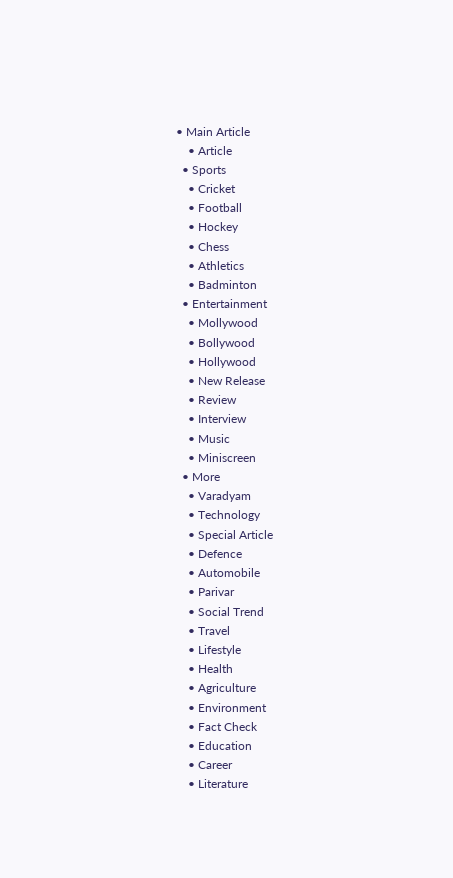• Main Article
    • Article
  • Sports
    • Cricket
    • Football
    • Hockey
    • Chess
    • Athletics
    • Badminton
  • Entertainment
    • Mollywood
    • Bollywood
    • Hollywood
    • New Release
    • Review
    • Interview
    • Music
    • Miniscreen
  • More
    • Varadyam
    • Technology
    • Special Article
    • Defence
    • Automobile
    • Parivar
    • Social Trend
    • Travel
    • Lifestyle
    • Health
    • Agriculture
    • Environment
    • Fact Check
    • Education
    • Career
    • Literature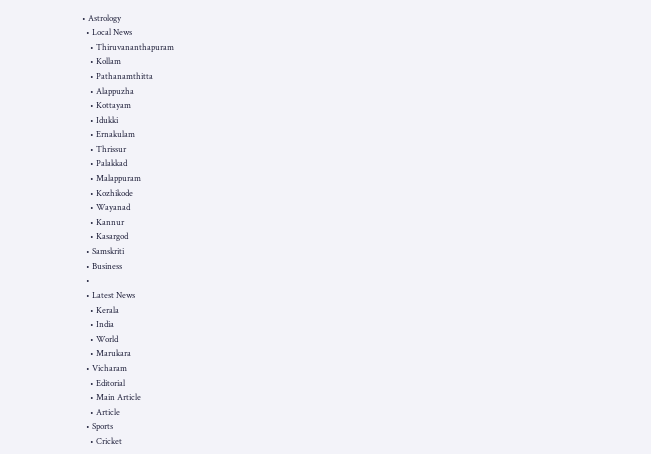• Astrology
  • Local News
    • Thiruvananthapuram
    • Kollam
    • Pathanamthitta
    • Alappuzha
    • Kottayam
    • Idukki
    • Ernakulam
    • Thrissur
    • Palakkad
    • Malappuram
    • Kozhikode
    • Wayanad
    • Kannur
    • Kasargod
  • Samskriti
  • Business
  •
  • Latest News
    • Kerala
    • India
    • World
    • Marukara
  • Vicharam
    • Editorial
    • Main Article
    • Article
  • Sports
    • Cricket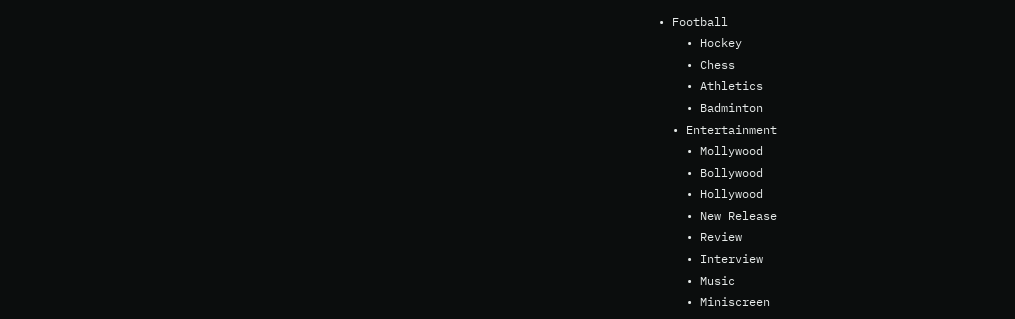• Football
    • Hockey
    • Chess
    • Athletics
    • Badminton
  • Entertainment
    • Mollywood
    • Bollywood
    • Hollywood
    • New Release
    • Review
    • Interview
    • Music
    • Miniscreen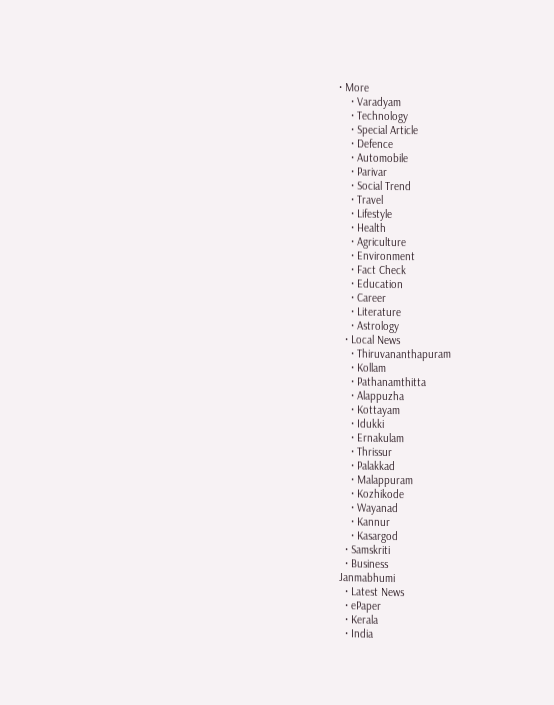• More
    • Varadyam
    • Technology
    • Special Article
    • Defence
    • Automobile
    • Parivar
    • Social Trend
    • Travel
    • Lifestyle
    • Health
    • Agriculture
    • Environment
    • Fact Check
    • Education
    • Career
    • Literature
    • Astrology
  • Local News
    • Thiruvananthapuram
    • Kollam
    • Pathanamthitta
    • Alappuzha
    • Kottayam
    • Idukki
    • Ernakulam
    • Thrissur
    • Palakkad
    • Malappuram
    • Kozhikode
    • Wayanad
    • Kannur
    • Kasargod
  • Samskriti
  • Business
Janmabhumi
  • Latest News
  • ePaper
  • Kerala
  • India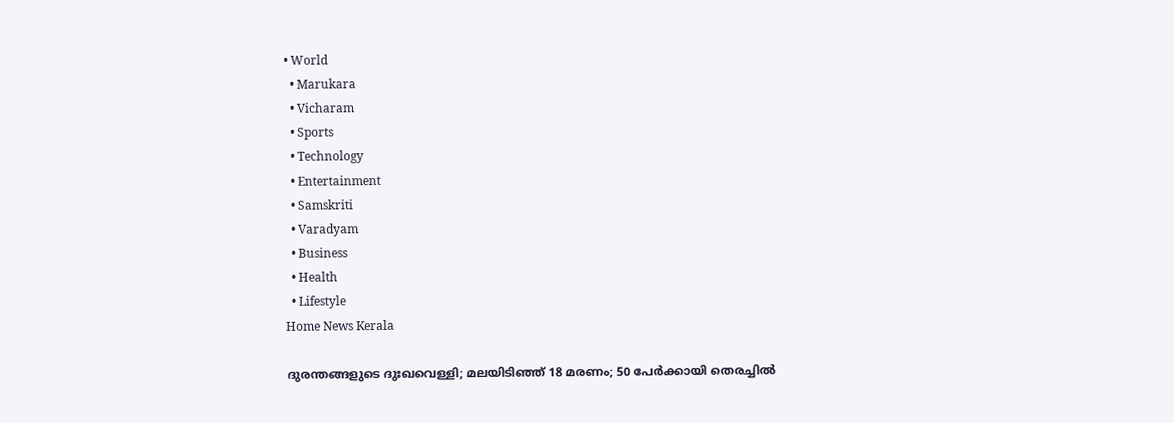• World
  • Marukara
  • Vicharam
  • Sports
  • Technology
  • Entertainment
  • Samskriti
  • Varadyam
  • Business
  • Health
  • Lifestyle
Home News Kerala

ദുരന്തങ്ങളുടെ ദുഃഖവെള്ളി; മലയിടിഞ്ഞ് 18 മരണം; 50 പേര്‍ക്കായി തെരച്ചില്‍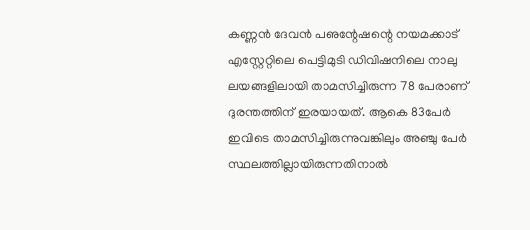കണ്ണന്‍ ദേവന്‍ പഌന്റേഷന്റെ നയമക്കാട് എസ്റ്റേറ്റിലെ പെട്ടിമുടി ഡിവിഷനിലെ നാലു ലയങ്ങളിലായി താമസിച്ചിരുന്ന 78 പേരാണ് ദുരന്തത്തിന് ഇരയായത്. ആകെ 83പേര്‍ ഇവിടെ താമസിച്ചിരുന്നുവങ്കിലും അഞ്ചു പേര്‍ സ്ഥലത്തില്ലായിരുന്നതിനാല്‍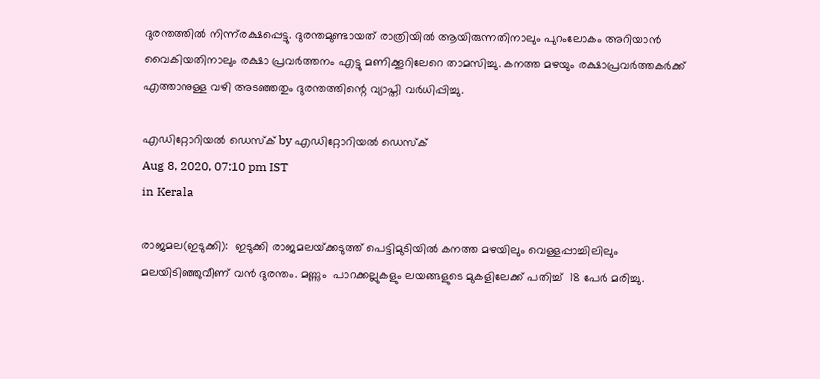ദുരന്തത്തില്‍ നിന്ന്‌രക്ഷപ്പെട്ടു. ദുരന്തമുണ്ടായത് രാത്രിയില്‍ ആയിരുന്നതിനാലും പുറംലോകം അറിയാന്‍ വൈകിയതിനാലും രക്ഷാ പ്രവര്‍ത്തനം എട്ടു മണിക്കൂറിലേറെ താമസിച്ചു. കനത്ത മഴയും രക്ഷാപ്രവര്‍ത്തകര്‍ക്ക് എത്താനുള്ള വഴി അടഞ്ഞതും ദുരന്തത്തിന്റെ വ്യാപ്തി വര്‍ധിപ്പിച്ചു.

എഡിറ്റോറിയൽ ഡെസ്ക് by എഡിറ്റോറിയൽ ഡെസ്ക്
Aug 8, 2020, 07:10 pm IST
in Kerala

രാജമല(ഇടുക്കി):  ഇടുക്കി രാജമലയ്‌ക്കടുത്ത് പെട്ടിമുടിയില്‍ കനത്ത മഴയിലും വെള്ളപ്പാച്ചിലിലും മലയിടിഞ്ഞുവീണ് വന്‍ ദുരന്തം. മണ്ണും  പാറക്കല്ലുകളും ലയങ്ങളുടെ മുകളിലേക്ക് പതിച്ച്  18 പേര്‍ മരിച്ചു.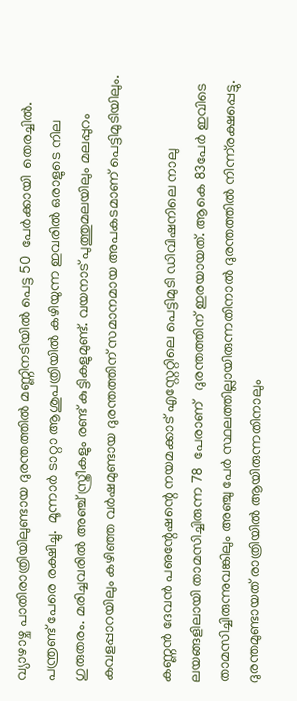വ്യാഴാഴ്ച പാതിരാത്രിയിലുണ്ടായ ദുരന്തത്തില്‍ മണ്ണിനടിയില്‍ പെട്ട 50  പേര്‍ക്കായി  തെരച്ചില്‍. പന്ത്രണ്ട് പേരെ രക്ഷിച്ചു.  മൂന്നാര്‍ ടാറ്റാ ആശുപത്രിയില്‍ കഴിയുന്ന ഇവരില്‍ ഒരാളുടെ നില ഗുരുതരം. മരിച്ചവരില്‍ അഞ്ച് സ്ത്രീകളും രണ്ട് കുട്ടികളുമുണ്ട്. വയനാട് പുത്തുമലയിലും മലപ്പുറം കവളപ്പാറയിലും കഴിഞ്ഞ വര്‍ഷമുണ്ടായ ദുരന്തത്തിന് സമാനമായ അപകടമാണ് പെട്ടിമുടിയിലും.

കണ്ണന്‍ ദേവന്‍ പഌന്റേഷന്റെ നയമക്കാട് എസ്റ്റേറ്റിലെ പെട്ടിമുടി ഡിവിഷനിലെ നാലു  ലയങ്ങളിലായി താമസിച്ചിരുന്ന 78  പേരാണ്   ദുരന്തത്തിന് ഇരയായത്. ആകെ 83പേര്‍ ഇവിടെ താമസിച്ചിരുന്നുവങ്കിലും അഞ്ചു പേര്‍ സ്ഥലത്തില്ലായിരുന്നതിനാല്‍ ദുരന്തത്തില്‍ നിന്ന്‌രക്ഷപ്പെട്ടു.  ദുരന്തമുണ്ടായത് രാത്രിയില്‍ ആയിരുന്നതിനാലും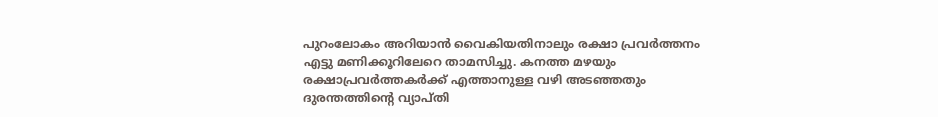പുറംലോകം അറിയാന്‍ വൈകിയതിനാലും രക്ഷാ പ്രവര്‍ത്തനം എട്ടു മണിക്കൂറിലേറെ താമസിച്ചു. കനത്ത മഴയും രക്ഷാപ്രവര്‍ത്തകര്‍ക്ക് എത്താനുള്ള വഴി അടഞ്ഞതും ദുരന്തത്തിന്റെ വ്യാപ്തി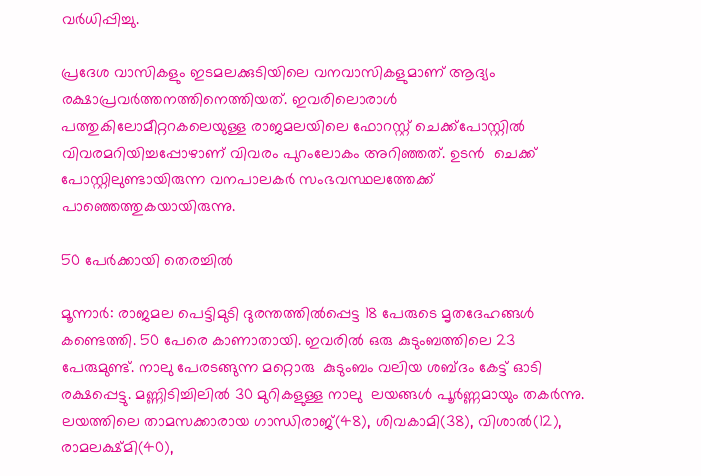വര്‍ധിപ്പിച്ചു.

പ്രദേശ വാസികളും ഇടമലക്കുടിയിലെ വനവാസികളുമാണ് ആദ്യം രക്ഷാപ്രവര്‍ത്തനത്തിനെത്തിയത്. ഇവരിലൊരാള്‍ പത്തുകിലോമീറ്ററകലെയുള്ള രാജമലയിലെ ഫോറസ്റ്റ് ചെക്ക്‌പോസ്റ്റില്‍ വിവരമറിയിച്ചപ്പോഴാണ് വിവരം പുറംലോകം അറിഞ്ഞത്. ഉടന്‍  ചെക്ക് പോസ്റ്റിലുണ്ടായിരുന്ന വനപാലകര്‍ സംഭവസ്ഥലത്തേക്ക് പാഞ്ഞെത്തുകയായിരുന്നു.

50 പേര്‍ക്കായി തെരച്ചില്‍

മൂന്നാര്‍: രാജമല പെട്ടിമുടി ദുരന്തത്തില്‍പ്പെട്ട 18 പേരുടെ മൃതദേഹങ്ങള്‍ കണ്ടെത്തി. 50 പേരെ കാണാതായി. ഇവരില്‍ ഒരു കുടുംബത്തിലെ 23 പേരുമുണ്ട്. നാലു പേരടങ്ങുന്ന മറ്റൊരു  കുടുംബം വലിയ ശബ്ദം കേട്ട് ഓടി രക്ഷപ്പെട്ടു. മണ്ണിടിച്ചിലില്‍ 30 മുറികളുള്ള നാലു  ലയങ്ങള്‍ പൂര്‍ണ്ണമായും തകര്‍ന്നു. ലയത്തിലെ താമസക്കാരായ ഗാന്ധിരാജ്(48), ശിവകാമി(38), വിശാല്‍(12), രാമലക്ഷ്മി(40),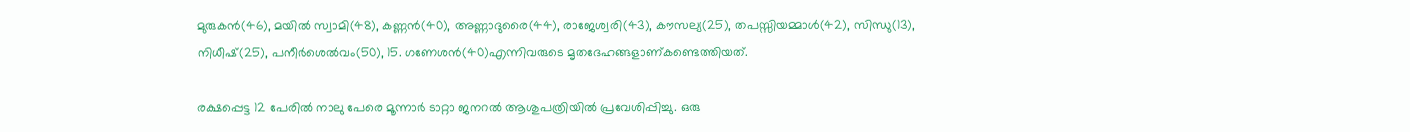മുരുകന്‍(46), മയില്‍ സ്വാമി(48), കണ്ണന്‍(40), അണ്ണാദുരൈ(44), രാജേശ്വരി(43), കൗസല്യ(25), തപസ്സിയമ്മാള്‍(42), സിന്ധു(13), നിധീഷ്(25), പനീര്‍ശെല്‍വം(50), 15. ഗണേശന്‍(40)എന്നിവരുടെ മൃതദേഹങ്ങളാണ്കണ്ടെത്തിയത്.

രക്ഷപ്പെട്ട 12 പേരില്‍ നാലു പേരെ മൂന്നാര്‍ ടാറ്റാ ജനറല്‍ ആശുപത്രിയില്‍ പ്രവേശിപ്പിച്ചു. ഒരു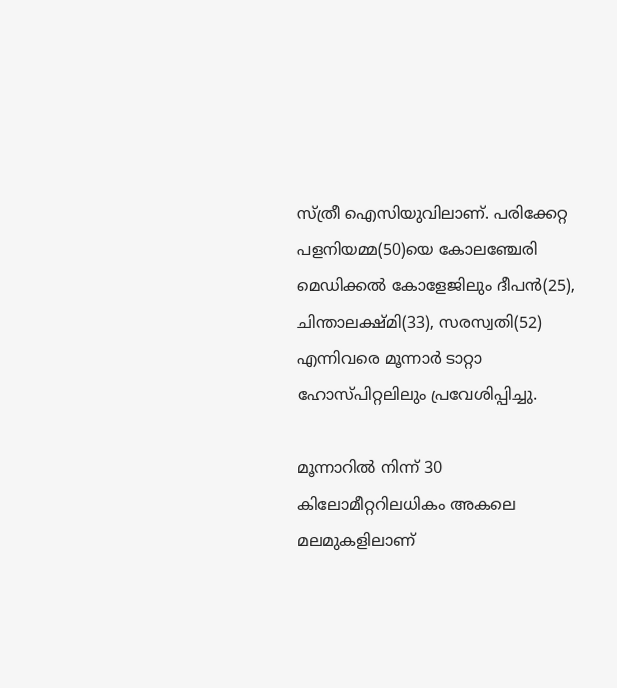സ്ത്രീ ഐസിയുവിലാണ്. പരിക്കേറ്റ പളനിയമ്മ(50)യെ കോലഞ്ചേരി മെഡിക്കല്‍ കോളേജിലും ദീപന്‍(25), ചിന്താലക്ഷ്മി(33), സരസ്വതി(52) എന്നിവരെ മൂന്നാര്‍ ടാറ്റാ ഹോസ്പിറ്റലിലും പ്രവേശിപ്പിച്ചു.

മൂന്നാറില്‍ നിന്ന് 30 കിലോമീറ്ററിലധികം അകലെ മലമുകളിലാണ്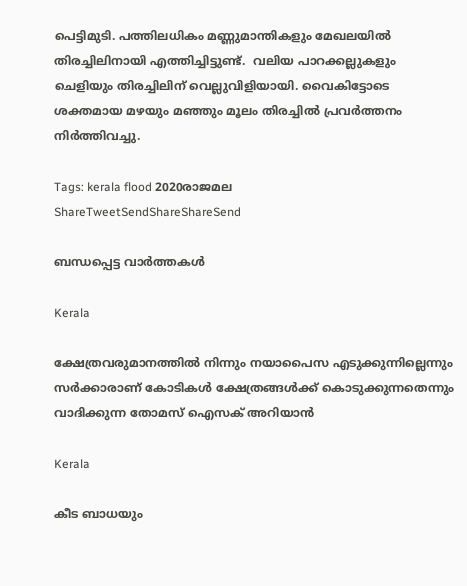പെട്ടിമുടി. പത്തിലധികം മണ്ണുമാന്തികളും മേഖലയില്‍ തിരച്ചിലിനായി എത്തിച്ചിട്ടുണ്ട്.  വലിയ പാറക്കല്ലുകളും ചെളിയും തിരച്ചിലിന് വെല്ലുവിളിയായി. വൈകിട്ടോടെ ശക്തമായ മഴയും മഞ്ഞും മൂലം തിരച്ചില്‍ പ്രവര്‍ത്തനം നിര്‍ത്തിവച്ചു.

Tags: kerala flood 2020രാജമല
ShareTweetSendShareShareSend

ബന്ധപ്പെട്ട വാര്‍ത്തകള്‍

Kerala

ക്ഷേത്രവരുമാനത്തില്‍ നിന്നും നയാപൈസ എടുക്കുന്നില്ലെന്നും സര്‍ക്കാരാണ് കോടികള്‍ ക്ഷേത്രങ്ങള്‍ക്ക് കൊടുക്കുന്നതെന്നും വാദിക്കുന്ന തോമസ് ഐസക് അറിയാന്‍

Kerala

കീട ബാധയും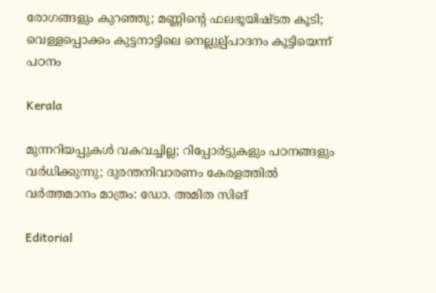രോഗങ്ങളും കുറഞ്ഞു; മണ്ണിന്റെ ഫലഭൂയിഷ്ടത കൂടി; വെള്ളപ്പൊക്കം കുട്ടനാട്ടിലെ നെല്ലുല്പ്പാദനം കൂട്ടിയെന്ന് പഠനം

Kerala

മുന്നറിയപ്പുകള്‍ വകവച്ചില്ല; റിപ്പോര്‍ട്ടുകളും പഠനങ്ങളും വര്‍ധിക്കുന്നു; ദുരന്തനിവാരണം കേരളത്തില്‍ വര്‍ത്തമാനം മാത്രം: ഡോ. അമിത സിങ്

Editorial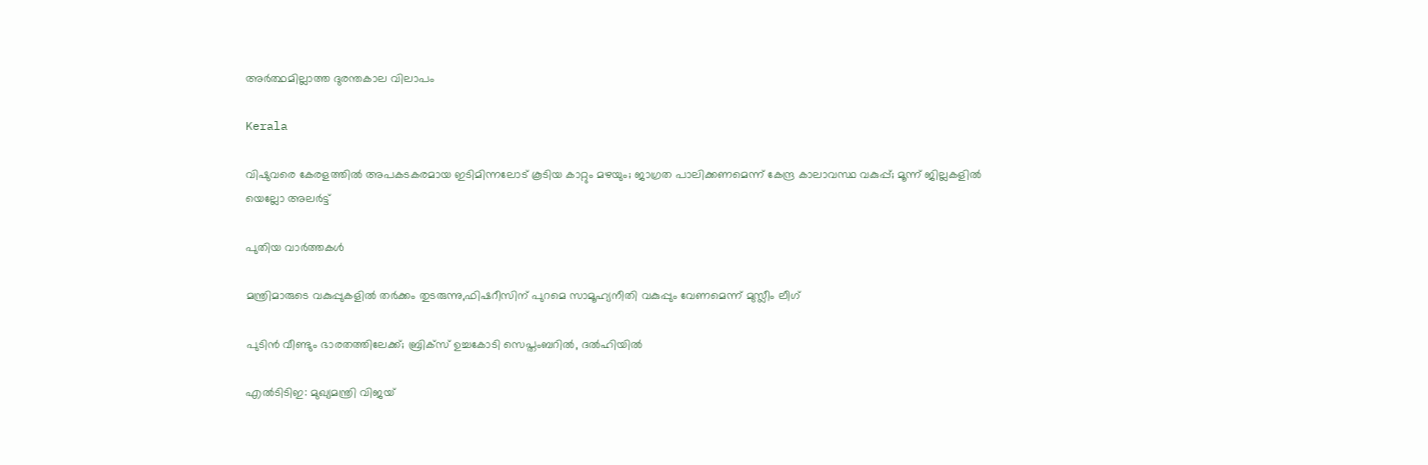അര്‍ത്ഥമില്ലാത്ത ദുരന്തകാല വിലാപം

Kerala

വിഷുവരെ കേരളത്തില്‍ അപകടകരമായ ഇടിമിന്നലോട് കൂടിയ കാറ്റും മഴയും; ജാഗ്രത പാലിക്കണമെന്ന് കേന്ദ്ര കാലാവസ്ഥ വകുപ്പ്; മൂന്ന് ജില്ലകളില്‍ യെല്ലോ അലര്‍ട്ട്

പുതിയ വാര്‍ത്തകള്‍

മന്ത്രിമാരുടെ വകുപ്പുകളില്‍ തര്‍ക്കം തുടരുന്നു,ഫിഷറീസിന് പുറമെ സാമൂഹ്യനീതി വകുപ്പും വേണമെന്ന് മുസ്ലീം ലീഗ്

പുടിൻ വീണ്ടും ഭാരതത്തിലേക്ക്; ബ്രിക്‌സ് ഉച്ചകോടി സെപ്തംബറിൽ, ദൽഹിയിൽ

എൽടിടിഇ: മുഖ്യമന്ത്രി വിജയ്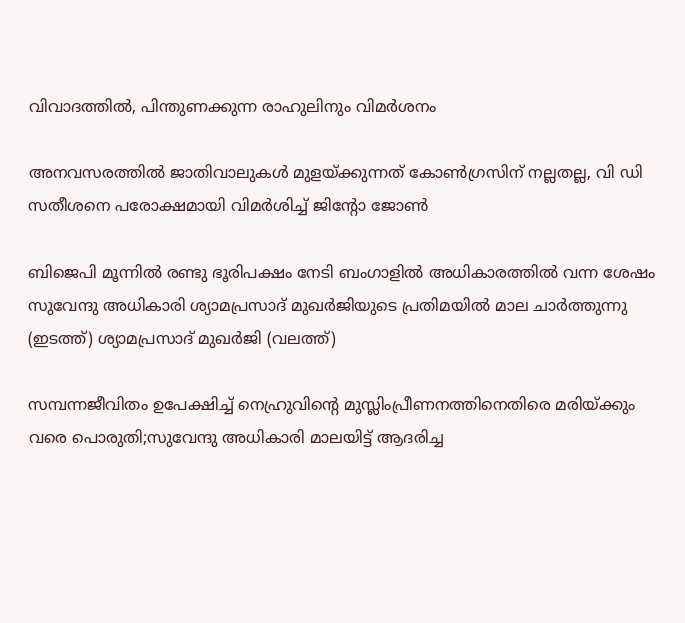വിവാദത്തിൽ, പിന്തുണക്കുന്ന രാഹുലിനും വിമർശനം

അനവസരത്തില്‍ ജാതിവാലുകള്‍ മുളയ്‌ക്കുന്നത് കോണ്‍ഗ്രസിന് നല്ലതല്ല, വി ഡി സതീശനെ പരോക്ഷമായി വിമര്‍ശിച്ച് ജിന്റോ ജോണ്‍

ബിജെപി മൂന്നില്‍ രണ്ടു ഭൂരിപക്ഷം നേടി ബംഗാളില്‍ അധികാരത്തില്‍ വന്ന ശേഷം സുവേന്ദു അധികാരി ശ്യാമപ്രസാദ് മുഖര്‍ജിയുടെ പ്രതിമയില്‍ മാല ചാര്‍ത്തുന്നു (ഇടത്ത്) ശ്യാമപ്രസാദ് മുഖര്‍ജി (വലത്ത്)

സമ്പന്നജീവിതം ഉപേക്ഷിച്ച് നെഹ്രുവിന്റെ മുസ്ലിംപ്രീണനത്തിനെതിരെ മരിയ്‌ക്കും വരെ പൊരുതി;സുവേന്ദു അധികാരി മാലയിട്ട് ആദരിച്ച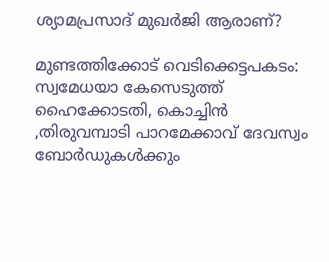ശ്യാമപ്രസാദ് മുഖര്‍ജി ആരാണ്?

മുണ്ടത്തിക്കോട് വെടിക്കെട്ടപകടം: സ്വമേധയാ കേസെടുത്ത് ഹൈക്കോടതി, കൊച്ചിന്‍ ,തിരുവമ്പാടി പാറമേക്കാവ് ദേവസ്വം ബോര്‍ഡുകള്‍ക്കും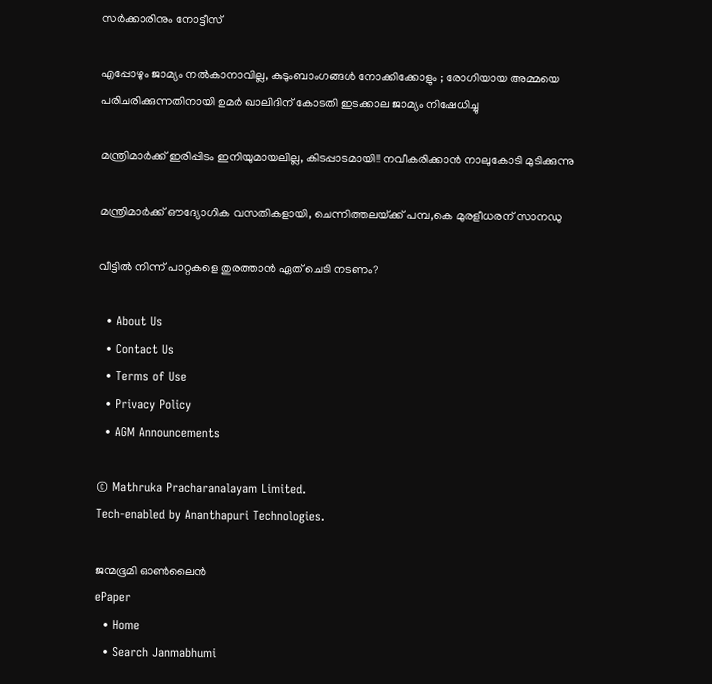സര്‍ക്കാരിനും നോട്ടീസ്

എപ്പോഴും ജാമ്യം നൽകാനാവില്ല, കുടുംബാംഗങ്ങൾ നോക്കിക്കോളും ; രോഗിയായ അമ്മയെ പരിചരിക്കുന്നതിനായി ഉമർ ഖാലിദിന് കോടതി ഇടക്കാല ജാമ്യം നിഷേധിച്ചു

മന്ത്രിമാർക്ക് ഇരിപ്പിടം ഇനിയുമായലില്ല, കിടപ്പാടമായി!! നവീകരിക്കാൻ നാലുകോടി മുടിക്കുന്നു

മന്ത്രിമാര്‍ക്ക് ഔദ്യോഗിക വസതികളായി, ചെന്നിത്തലയ്‌ക്ക് പമ്പ,കെ മുരളീധരന് സാനഡു

വീട്ടിൽ നിന്ന് പാറ്റകളെ തുരത്താൻ ഏത് ചെടി നടണം?

  • About Us
  • Contact Us
  • Terms of Use
  • Privacy Policy
  • AGM Announcements

© Mathruka Pracharanalayam Limited.
Tech-enabled by Ananthapuri Technologies.

ജന്മഭൂമി ഓണ്‍ലൈന്‍
ePaper
  • Home
  • Search Janmabhumi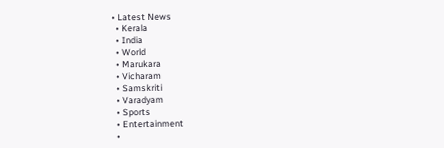• Latest News
  • Kerala
  • India
  • World
  • Marukara
  • Vicharam
  • Samskriti
  • Varadyam
  • Sports
  • Entertainment
  •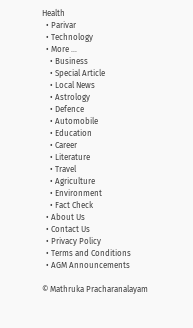Health
  • Parivar
  • Technology
  • More …
    • Business
    • Special Article
    • Local News
    • Astrology
    • Defence
    • Automobile
    • Education
    • Career
    • Literature
    • Travel
    • Agriculture
    • Environment
    • Fact Check
  • About Us
  • Contact Us
  • Privacy Policy
  • Terms and Conditions
  • AGM Announcements

© Mathruka Pracharanalayam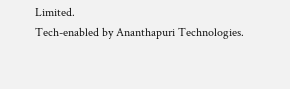Limited.
Tech-enabled by Ananthapuri Technologies.